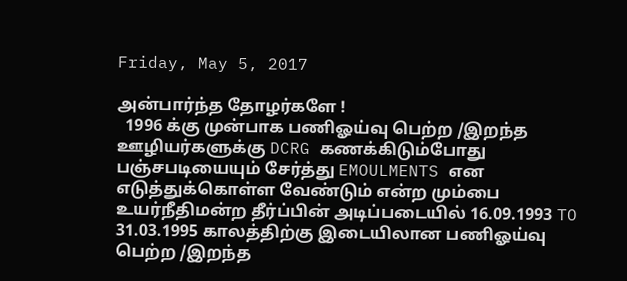Friday, May 5, 2017

அன்பார்ந்த தோழர்களே !
  1996 க்கு முன்பாக பணிஓய்வு பெற்ற /இறந்த ஊழியர்களுக்கு DCRG கணக்கிடும்போது பஞ்சபடியையும் சேர்த்து EMOULMENTS என எடுத்துக்கொள்ள வேண்டும் என்ற மும்பை உயர்நீதிமன்ற தீர்ப்பின் அடிப்படையில் 16.09.1993 TO 31.03.1995 காலத்திற்கு இடையிலான பணிஓய்வு பெற்ற /இறந்த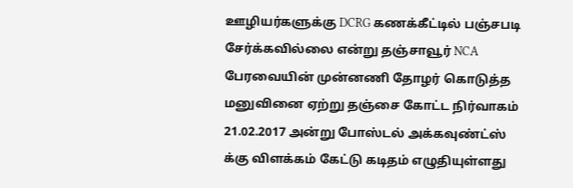ஊழியர்களுக்கு DCRG கணக்கீட்டில் பஞ்சபடி சேர்க்கவில்லை என்று தஞ்சாவூர் NCA பேரவையின் முன்னணி தோழர் கொடுத்த மனுவினை ஏற்று தஞ்சை கோட்ட நிர்வாகம் 21.02.2017 அன்று போஸ்டல் அக்கவுண்ட்ஸ் க்கு விளக்கம் கேட்டு கடிதம் எழுதியுள்ளது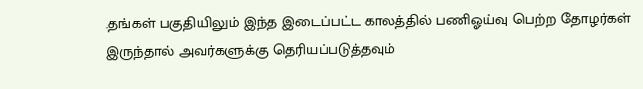.தங்கள் பகுதியிலும் இந்த இடைப்பட்ட காலத்தில் பணிஓய்வு பெற்ற தோழர்கள் இருந்தால் அவர்களுக்கு தெரியப்படுத்தவும்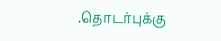.தொடர்புக்கு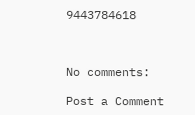9443784618



No comments:

Post a Comment